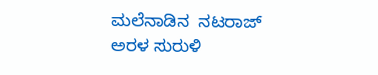ಮಲೆನಾಡಿನ  ನಟರಾಜ್ ಅರಳ ಸುರುಳಿ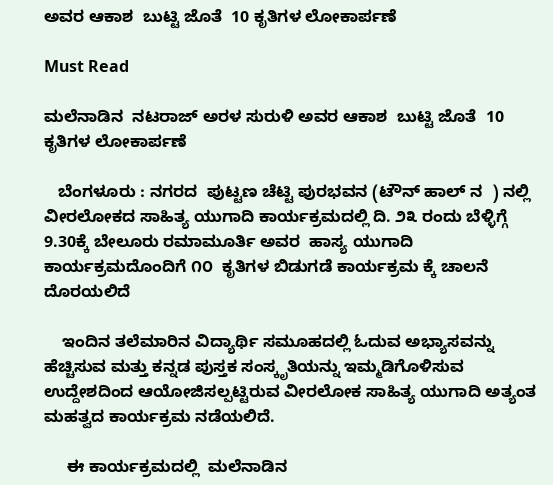ಅವರ ಆಕಾಶ  ಬುಟ್ಟಿ ಜೊತೆ  10 ಕೃತಿಗಳ ಲೋಕಾರ್ಪಣೆ

Must Read

ಮಲೆನಾಡಿನ  ನಟರಾಜ್ ಅರಳ ಸುರುಳಿ ಅವರ ಆಕಾಶ  ಬುಟ್ಟಿ ಜೊತೆ  10 ಕೃತಿಗಳ ಲೋಕಾರ್ಪಣೆ

   ಬೆಂಗಳೂರು : ನಗರದ  ಪುಟ್ಟಣ ಚೆಟ್ಟಿ ಪುರಭವನ (ಟೌನ್ ಹಾಲ್ ನ  ) ನಲ್ಲಿ  ವೀರಲೋಕದ ಸಾಹಿತ್ಯ ಯುಗಾದಿ ಕಾರ್ಯಕ್ರಮದಲ್ಲಿ ದಿ. ೨೩ ರಂದು ಬೆಳ್ಳಿಗ್ಗೆ 9.30ಕ್ಕೆ ಬೇಲೂರು ರಮಾಮೂರ್ತಿ ಅವರ  ಹಾಸ್ಯ ಯುಗಾದಿ ಕಾರ್ಯಕ್ರಮದೊಂದಿಗೆ ೧೦  ಕೃತಿಗಳ ಬಿಡುಗಡೆ ಕಾರ್ಯಕ್ರಮ ಕ್ಕೆ ಚಾಲನೆ ದೊರಯಲಿದೆ

    ಇಂದಿನ ತಲೆಮಾರಿನ ವಿದ್ಯಾರ್ಥಿ ಸಮೂಹದಲ್ಲಿ ಓದುವ ಅಭ್ಯಾಸವನ್ನು ಹೆಚ್ಚಿಸುವ ಮತ್ತು ಕನ್ನಡ ಪುಸ್ತಕ ಸಂಸ್ಕೃತಿಯನ್ನು ಇಮ್ಮಡಿಗೊಳಿಸುವ ಉದ್ದೇಶದಿಂದ ಆಯೋಜಿಸಲ್ಪಟ್ಟಿರುವ ವೀರಲೋಕ ಸಾಹಿತ್ಯ ಯುಗಾದಿ ಅತ್ಯಂತ ಮಹತ್ವದ ಕಾರ್ಯಕ್ರಮ ನಡೆಯಲಿದೆ.

     ಈ ಕಾರ್ಯಕ್ರಮದಲ್ಲಿ  ಮಲೆನಾಡಿನ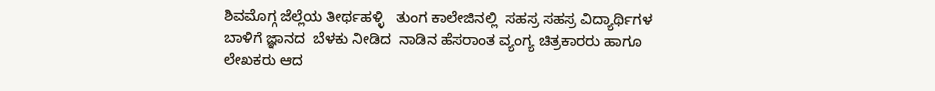ಶಿವಮೊಗ್ಗ ಜೆಲ್ಲೆಯ ತೀರ್ಥಹಳ್ಳಿ   ತುಂಗ ಕಾಲೇಜಿನಲ್ಲಿ  ಸಹಸ್ರ ಸಹಸ್ರ ವಿದ್ಯಾರ್ಥಿಗಳ ಬಾಳಿಗೆ ಜ್ಞಾನದ  ಬೆಳಕು ನೀಡಿದ  ನಾಡಿನ ಹೆಸರಾಂತ ವ್ಯಂಗ್ಯ ಚಿತ್ರಕಾರರು ಹಾಗೂ ಲೇಖಕರು ಆದ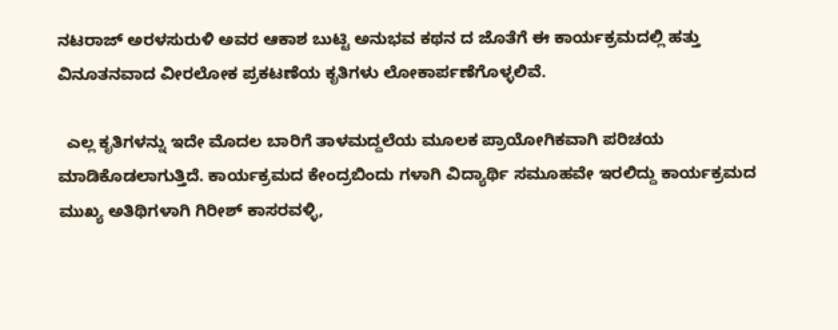ನಟರಾಜ್ ಅರಳಸುರುಳಿ ಅವರ ಆಕಾಶ ಬುಟ್ಟಿ ಅನುಭವ ಕಥನ ದ ಜೊತೆಗೆ ಈ ಕಾರ್ಯಕ್ರಮದಲ್ಲಿ ಹತ್ತು ವಿನೂತನವಾದ ವೀರಲೋಕ ಪ್ರಕಟಣೆಯ ಕೃತಿಗಳು ಲೋಕಾರ್ಪಣೆಗೊಳ್ಳಲಿವೆ.

  ಎಲ್ಲ ಕೃತಿಗಳನ್ನು ಇದೇ ಮೊದಲ ಬಾರಿಗೆ ತಾಳಮದ್ದಲೆಯ ಮೂಲಕ ಪ್ರಾಯೋಗಿಕವಾಗಿ ಪರಿಚಯ ಮಾಡಿಕೊಡಲಾಗುತ್ತಿದೆ. ಕಾರ್ಯಕ್ರಮದ ಕೇಂದ್ರಬಿಂದು ಗಳಾಗಿ ವಿದ್ಯಾರ್ಥಿ ಸಮೂಹವೇ ಇರಲಿದ್ದು ಕಾರ್ಯಕ್ರಮದ
ಮುಖ್ಯ ಅತಿಥಿಗಳಾಗಿ ಗಿರೀಶ್ ಕಾಸರವಳ್ಳಿ,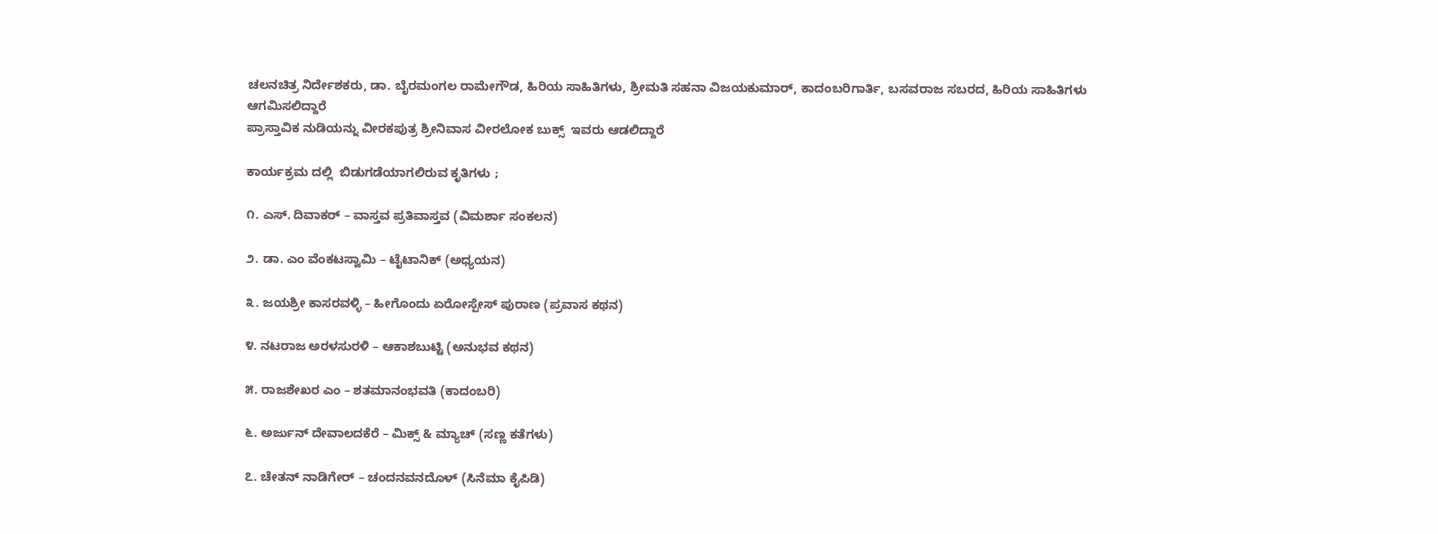ಚಲನಚಿತ್ರ ನಿರ್ದೇಶಕರು, ಡಾ. ಬೈರಮಂಗಲ ರಾಮೇಗೌಡ, ಹಿರಿಯ ಸಾಹಿತಿಗಳು, ಶ್ರೀಮತಿ ಸಹನಾ ವಿಜಯಕುಮಾರ್, ಕಾದಂಬರಿಗಾರ್ತಿ, ಬಸವರಾಜ ಸಬರದ, ಹಿರಿಯ ಸಾಹಿತಿಗಳು ಆಗಮಿಸಲಿದ್ದಾರೆ
ಪ್ರಾಸ್ತಾವಿಕ ನುಡಿಯನ್ನು ವೀರಕಪುತ್ರ ಶ್ರೀನಿವಾಸ ವೀರಲೋಕ ಬುಕ್ಸ್  ಇವರು ಆಡಲಿದ್ದಾರೆ

ಕಾರ್ಯಕ್ರಮ ದಲ್ಲಿ  ಬಿಡುಗಡೆಯಾಗಲಿರುವ ಕೃತಿಗಳು ;

೧. ಎಸ್. ದಿವಾಕರ್ – ವಾಸ್ತವ ಪ್ರತಿವಾಸ್ತವ (ವಿಮರ್ಶಾ ಸಂಕಲನ)

೨. ಡಾ. ಎಂ ವೆಂಕಟಸ್ವಾಮಿ – ಟೈಟಾನಿಕ್ (ಅಧ್ಯಯನ)

೩. ಜಯಶ್ರೀ ಕಾಸರವಳ್ಳಿ – ಹೀಗೊಂದು ಏರೋಸ್ಪೇಸ್ ಪುರಾಣ (ಪ್ರವಾಸ ಕಥನ)

೪. ನಟರಾಜ ಅರಳಸುರಳಿ – ಆಕಾಶಬುಟ್ಟಿ (ಅನುಭವ ಕಥನ)

೫. ರಾಜಶೇಖರ ಎಂ – ಶತಮಾನಂಭವತಿ (ಕಾದಂಬರಿ)

೬. ಅರ್ಜುನ್ ದೇವಾಲದಕೆರೆ – ಮಿಕ್ಸ್ & ಮ್ಯಾಚ್ (ಸಣ್ಣ ಕತೆಗಳು)

೭. ಚೇತನ್ ನಾಡಿಗೇರ್ – ಚಂದನವನದೊಳ್ (ಸಿನೆಮಾ ಕೈಪಿಡಿ)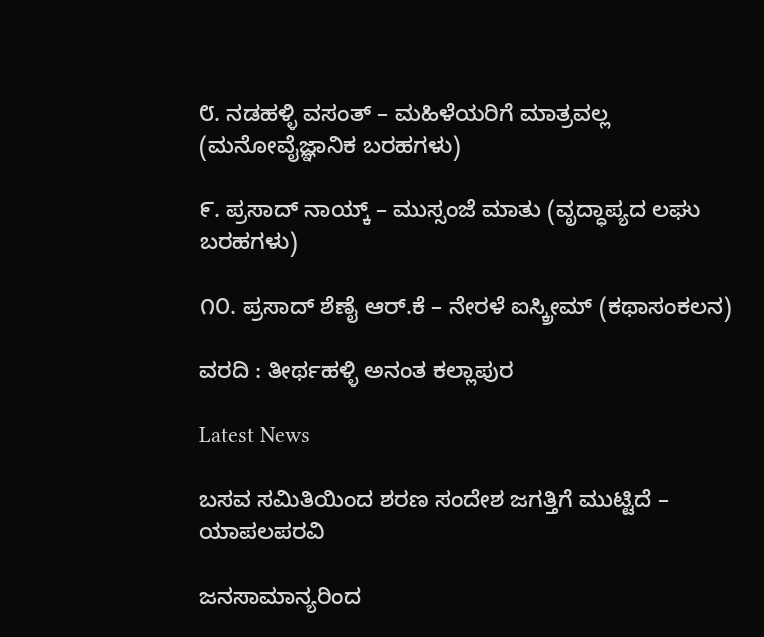೮. ನಡಹಳ್ಳಿ ವಸಂತ್ – ಮಹಿಳೆಯರಿಗೆ ಮಾತ್ರವಲ್ಲ (ಮನೋವೈಜ್ಞಾನಿಕ ಬರಹಗಳು)

೯. ಪ್ರಸಾದ್ ನಾಯ್ಕ್ – ಮುಸ್ಸಂಜೆ ಮಾತು (ವೃದ್ಧಾಪ್ಯದ ಲಘು ಬರಹಗಳು)

೧೦. ಪ್ರಸಾದ್ ಶೆಣೈ ಆರ್.ಕೆ – ನೇರಳೆ ಐಸ್ಕ್ರೀಮ್ (ಕಥಾಸಂಕಲನ)

ವರದಿ : ತೀರ್ಥಹಳ್ಳಿ ಅನಂತ ಕಲ್ಲಾಪುರ

Latest News

ಬಸವ ಸಮಿತಿಯಿಂದ ಶರಣ ಸಂದೇಶ ಜಗತ್ತಿಗೆ ಮುಟ್ಟಿದೆ – ಯಾಪಲಪರವಿ

ಜನಸಾಮಾನ್ಯರಿಂದ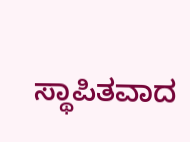ಸ್ಥಾಪಿತವಾದ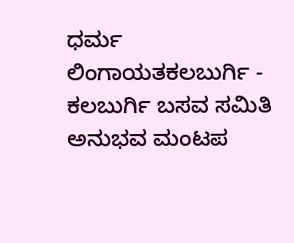ಧರ್ಮ ಲಿಂಗಾಯತಕಲಬುರ್ಗಿ - ಕಲಬುರ್ಗಿ ಬಸವ ಸಮಿತಿ ಅನುಭವ ಮಂಟಪ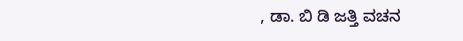, ಡಾ. ಬಿ ಡಿ ಜತ್ತಿ ವಚನ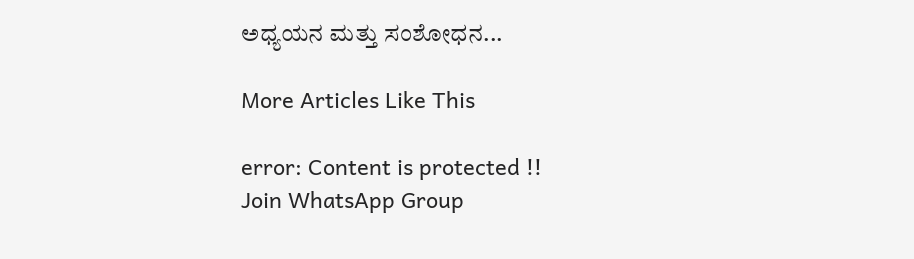ಅಧ್ಯಯನ ಮತ್ತು ಸಂಶೋಧನ...

More Articles Like This

error: Content is protected !!
Join WhatsApp Group